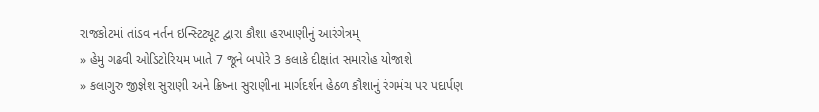રાજકોટમાં તાંડવ નર્તન ઇન્સ્ટિટ્યૂટ દ્વારા કૌશા હરખાણીનું આરંગેત્રમ્
» હેમુ ગઢવી ઓડિટોરિયમ ખાતે 7 જૂને બપોરે 3 કલાકે દીક્ષાંત સમારોહ યોજાશે
» કલાગુરુ જીજ્ઞેશ સુરાણી અને ક્રિષ્ના સુરાણીના માર્ગદર્શન હેઠળ કૌશાનું રંગમંચ પર પદાર્પણ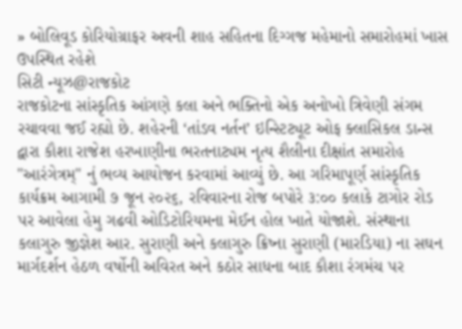» બોલિવૂડ કોરિયોગ્રાફર અવની શાહ સહિતના દિગ્ગજ મહેમાનો સમારોહમાં ખાસ ઉપસ્થિત રહેશે
સિટી ન્યૂઝ@રાજકોટ
રાજકોટના સાંસ્કૃતિક આંગણે કલા અને ભક્તિનો એક અનોખો ત્રિવેણી સંગમ રચાવવા જઈ રહ્યો છે. શહેરની ‘તાંડવ નર્તન’ ઇન્સ્ટિટ્યૂટ ઓફ ક્લાસિકલ ડાન્સ દ્વારા કૌશા રાજેશ હરખાણીના ભરતનાટ્યમ નૃત્ય શૈલીના દીક્ષાંત સમારોહ "આરંગેત્રમ્" નું ભવ્ય આયોજન કરવામાં આવ્યું છે. આ ગરિમાપૂર્ણ સાંસ્કૃતિક કાર્યક્રમ આગામી ૭ જૂન ૨૦૨૬, રવિવારના રોજ બપોરે ૩:૦૦ કલાકે ટાગોર રોડ પર આવેલા હેમુ ગઢવી ઓડિટોરિયમના મેઈન હોલ ખાતે યોજાશે. સંસ્થાના કલાગુરુ જીજ્ઞેશ આર. સુરાણી અને કલાગુરુ ક્રિષ્ના સુરાણી (મારડિયા) ના સઘન માર્ગદર્શન હેઠળ વર્ષોની અવિરત અને કઠોર સાધના બાદ કૌશા રંગમંચ પર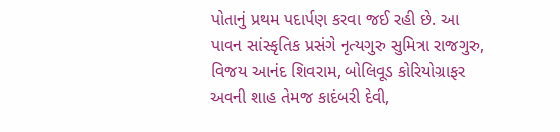પોતાનું પ્રથમ પદાર્પણ કરવા જઈ રહી છે. આ પાવન સાંસ્કૃતિક પ્રસંગે નૃત્યગુરુ સુમિત્રા રાજગુરુ, વિજય આનંદ શિવરામ, બોલિવૂડ કોરિયોગ્રાફર અવની શાહ તેમજ કાદંબરી દેવી,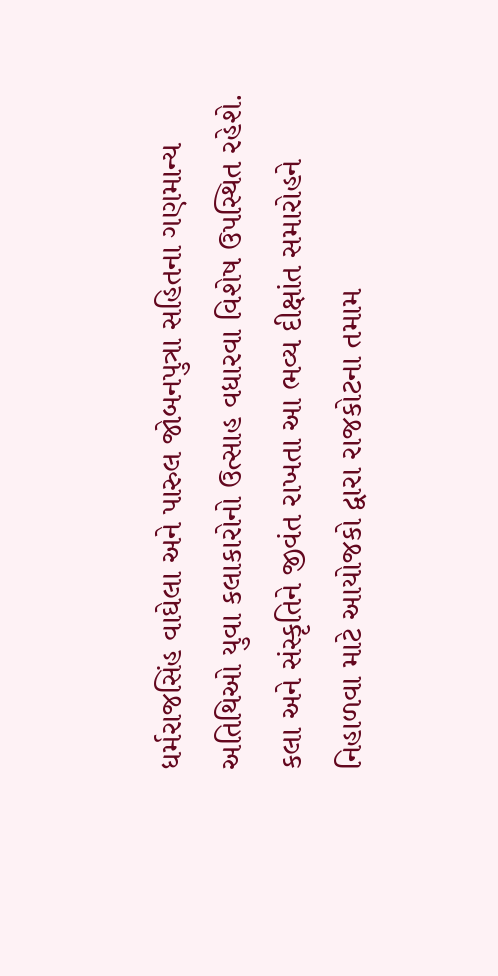ધર્મરાજસિંહ વાઘેલા અને પારુલ જોબનપુત્રા સહિતના ગણમાન્ય અતિથિઓ યુવા કલાકારોનો ઉત્સાહ વધારવા વિશેષ ઉપસ્થિત રહેશે. કલા અને સંસ્કૃતિને જીવંત રાખતા આ ભવ્ય દીક્ષાંત સમારોહને નિહાળવા માટે આયોજકો દ્વારા રાજકોટના તમામ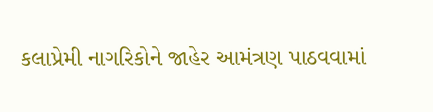કલાપ્રેમી નાગરિકોને જાહેર આમંત્રણ પાઠવવામાં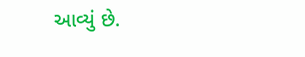આવ્યું છે.